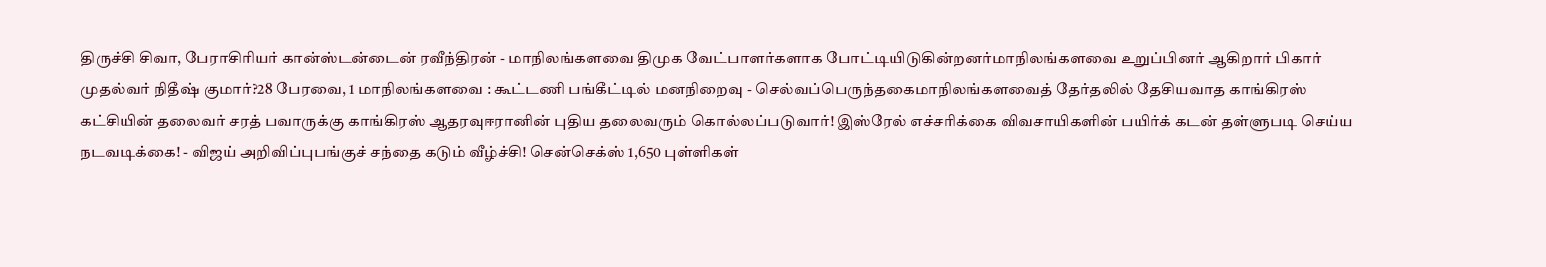திருச்சி சிவா, பேராசிரியர் கான்ஸ்டன்டைன் ரவீந்திரன் - மாநிலங்களவை திமுக வேட்பாளர்களாக போட்டியிடுகின்றனர்மாநிலங்களவை உறுப்பினர் ஆகிறார் பிகார் முதல்வர் நிதீஷ் குமார்?28 பேரவை, 1 மாநிலங்களவை : கூட்டணி பங்கீட்டில் மனநிறைவு - செல்வப்பெருந்தகைமாநிலங்களவைத் தேர்தலில் தேசியவாத காங்கிரஸ் கட்சியின் தலைவர் சரத் பவாருக்கு காங்கிரஸ் ஆதரவுஈரானின் புதிய தலைவரும் கொல்லப்படுவார்! இஸ்ரேல் எச்சரிக்கை விவசாயிகளின் பயிர்க் கடன் தள்ளுபடி செய்ய நடவடிக்கை! - விஜய் அறிவிப்புபங்குச் சந்தை கடும் வீழ்ச்சி! சென்செக்ஸ் 1,650 புள்ளிகள்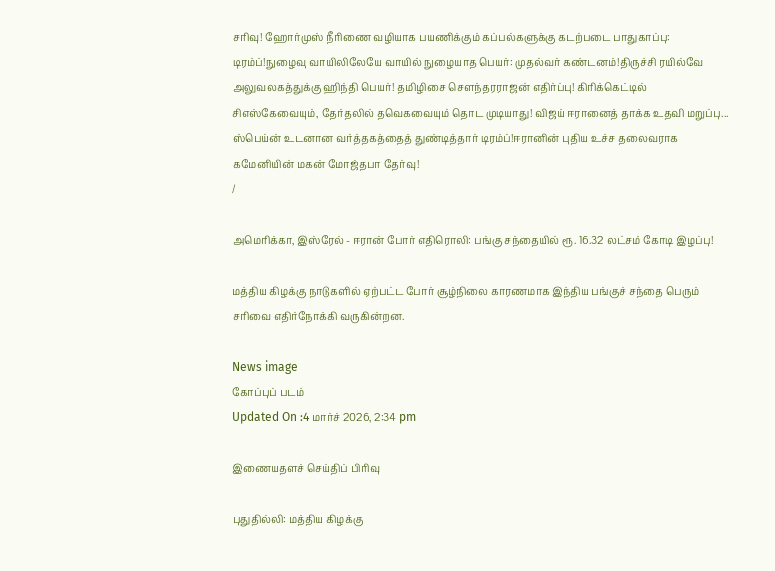சரிவு! ஹோர்முஸ் நீரிணை வழியாக பயணிக்கும் கப்பல்களுக்கு கடற்படை பாதுகாப்பு: டிரம்ப்!நுழைவு வாயிலிலேயே வாயில் நுழையாத பெயர்: முதல்வர் கண்டனம்!திருச்சி ரயில்வே அலுவலகத்துக்கு ஹிந்தி பெயர்! தமிழிசை செளந்தரராஜன் எதிர்ப்பு! கிரிக்கெட்டில் சிஎஸ்கேவையும், தேர்தலில் தவெகவையும் தொட முடியாது! விஜய் ஈரானைத் தாக்க உதவி மறுப்பு... ஸ்பெய்ன் உடனான வர்த்தகத்தைத் துண்டித்தார் டிரம்ப்!ஈரானின் புதிய உச்ச தலைவராக கமேனியின் மகன் மோஜ்தபா தேர்வு!
/

அமெரிக்கா, இஸ்ரேல் - ஈரான் போர் எதிரொலி: பங்கு சந்தையில் ரூ. 16.32 லட்சம் கோடி இழப்பு!

மத்திய கிழக்கு நாடுகளில் ஏற்பட்ட போர் சூழ்நிலை காரணமாக இந்திய பங்குச் சந்தை பெரும் சரிவை எதிர்நோக்கி வருகின்றன.

News image
கோப்புப் படம்
Updated On :4 மார்ச் 2026, 2:34 pm

இணையதளச் செய்திப் பிரிவு

புதுதில்லி: மத்திய கிழக்கு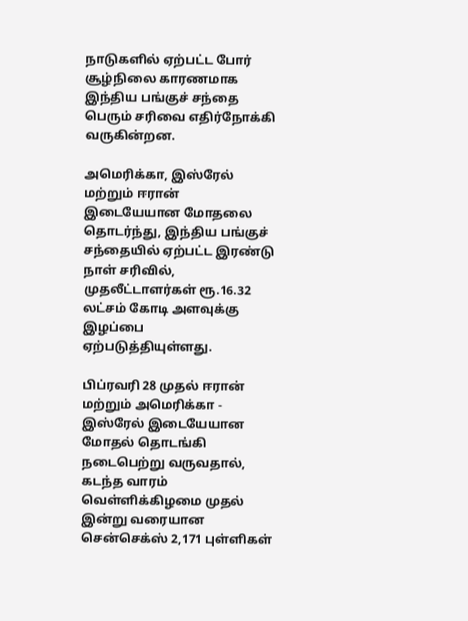நாடுகளில் ஏற்பட்ட போர் சூழ்நிலை காரணமாக இந்திய பங்குச் சந்தை பெரும் சரிவை எதிர்நோக்கி வருகின்றன.

அமெரிக்கா, இஸ்ரேல் மற்றும் ஈரான் இடையேயான மோதலை தொடர்ந்து, இந்திய பங்குச் சந்தையில் ஏற்பட்ட இரண்டு நாள் சரிவில், முதலீட்டாளர்கள் ரூ.16.32 லட்சம் கோடி அளவுக்கு இழப்பை ஏற்படுத்தியுள்ளது.

பிப்ரவரி 28 முதல் ஈரான் மற்றும் அமெரிக்கா - இஸ்ரேல் இடையேயான மோதல் தொடங்கி நடைபெற்று வருவதால், கடந்த வாரம் வெள்ளிக்கிழமை முதல் இன்று வரையான சென்செக்ஸ் 2,171 புள்ளிகள்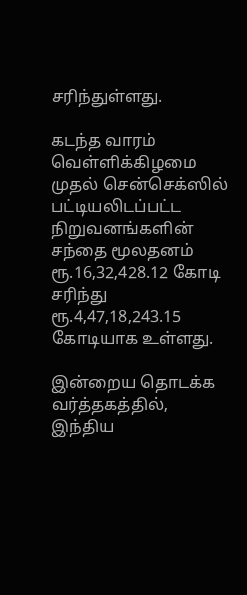சரிந்துள்ளது.

கடந்த வாரம் வெள்ளிக்கிழமை முதல் சென்செக்ஸில் பட்டியலிடப்பட்ட நிறுவனங்களின் சந்தை மூலதனம் ரூ.16,32,428.12 கோடி சரிந்து ரூ.4,47,18,243.15 கோடியாக உள்ளது.

இன்றைய தொடக்க வர்த்தகத்தில், இந்திய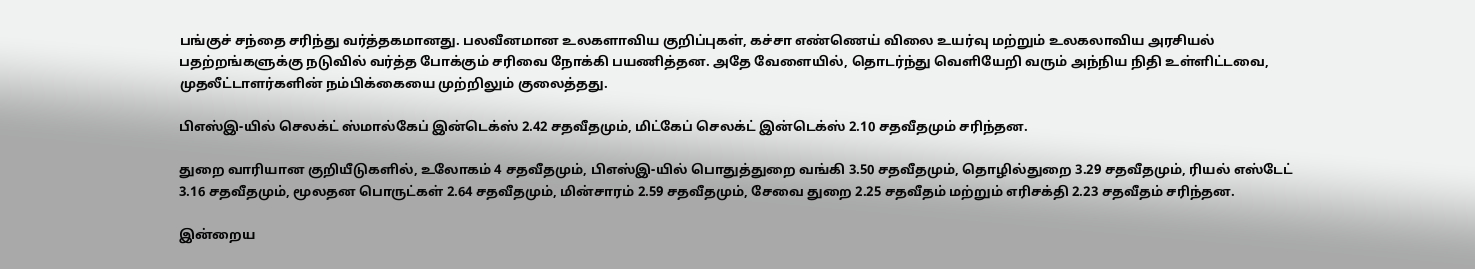பங்குச் சந்தை சரிந்து வர்த்தகமானது. பலவீனமான உலகளாவிய குறிப்புகள், கச்சா எண்ணெய் விலை உயர்வு மற்றும் உலகலாவிய அரசியல் பதற்றங்களுக்கு நடுவில் வர்த்த போக்கும் சரிவை நோக்கி பயணித்தன. அதே வேளையில், தொடர்ந்து வெளியேறி வரும் அந்நிய நிதி உள்ளிட்டவை, முதலீட்டாளர்களின் நம்பிக்கையை முற்றிலும் குலைத்தது.

பிஎஸ்இ-யில் செலக்ட் ஸ்மால்கேப் இன்டெக்ஸ் 2.42 சதவீதமும், மிட்கேப் செலக்ட் இன்டெக்ஸ் 2.10 சதவீதமும் சரிந்தன.

துறை வாரியான குறியீடுகளில், உலோகம் 4 சதவீதமும், பிஎஸ்இ-யில் பொதுத்துறை வங்கி 3.50 சதவீதமும், தொழில்துறை 3.29 சதவீதமும், ரியல் எஸ்டேட் 3.16 சதவீதமும், மூலதன பொருட்கள் 2.64 சதவீதமும், மின்சாரம் 2.59 சதவீதமும், சேவை துறை 2.25 சதவீதம் மற்றும் எரிசக்தி 2.23 சதவீதம் சரிந்தன.

இன்றைய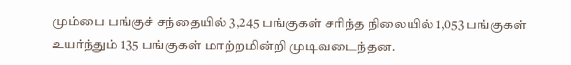மும்பை பங்குச் சந்தையில் 3,245 பங்குகள் சரிந்த நிலையில் 1,053 பங்குகள் உயர்ந்தும் 135 பங்குகள் மாற்றமின்றி முடிவடைந்தன.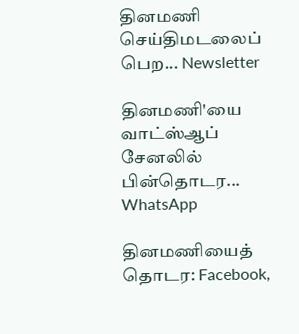தினமணி செய்திமடலைப் பெற... Newsletter

தினமணி'யை வாட்ஸ்ஆப் சேனலில் பின்தொடர... WhatsApp

தினமணியைத் தொடர: Facebook,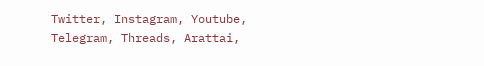Twitter, Instagram, Youtube, Telegram, Threads, Arattai,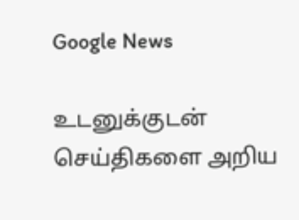Google News

உடனுக்குடன் செய்திகளை அறிய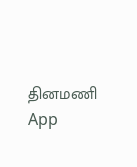தினமணி App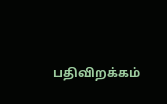பதிவிறக்கம்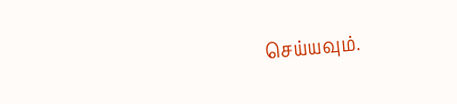செய்யவும்.